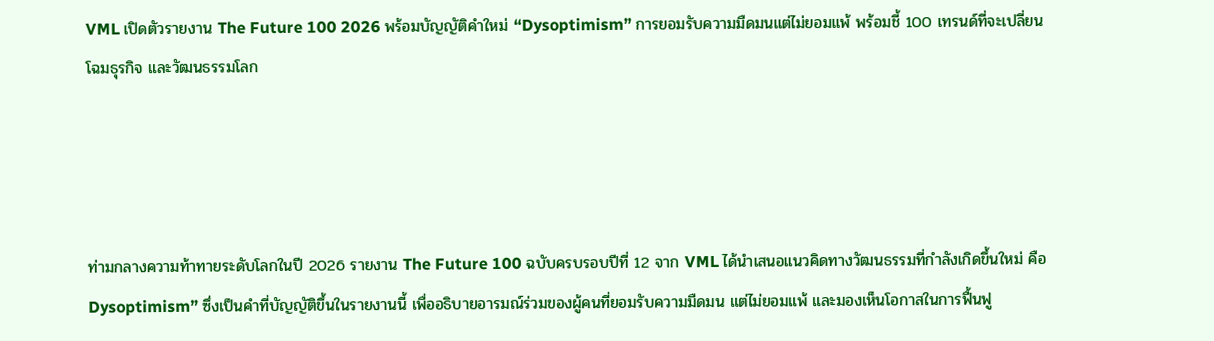VML เปิดตัวรายงาน The Future 100 2026 พร้อมบัญญัติคำใหม่ “Dysoptimism” การยอมรับความมืดมนแต่ไม่ยอมแพ้ พร้อมชี้ 100 เทรนด์ที่จะเปลี่ยนโฉมธุรกิจ และวัฒนธรรมโลก




ท่ามกลางความท้าทายระดับโลกในปี 2026 รายงาน The Future 100 ฉบับครบรอบปีที่ 12 จาก VML ได้นำเสนอแนวคิดทางวัฒนธรรมที่กำลังเกิดขึ้นใหม่ คือ Dysoptimism” ซึ่งเป็นคำที่บัญญัติขึ้นในรายงานนี้ เพื่ออธิบายอารมณ์ร่วมของผู้คนที่ยอมรับความมืดมน แต่ไม่ยอมแพ้ และมองเห็นโอกาสในการฟื้นฟู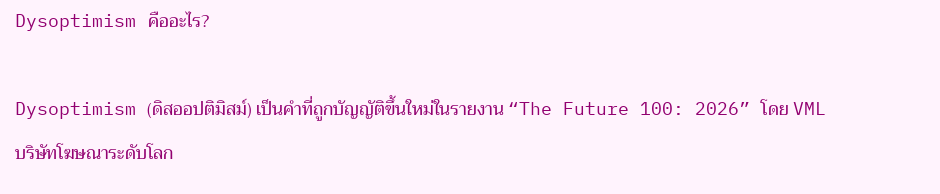Dysoptimism คืออะไร?

Dysoptimism (ดิสออปติมิสม์) เป็นคำที่ถูกบัญญัติขึ้นใหม่ในรายงาน “The Future 100: 2026” โดย VML บริษัทโฆษณาระดับโลก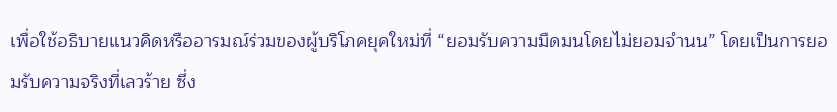เพื่อใช้อธิบายแนวคิดหรืออารมณ์ร่วมของผู้บริโภคยุคใหม่ที่ “ยอมรับความมืดมนโดยไม่ยอมจำนน” โดยเป็นการยอมรับความจริงที่เลวร้าย ซึ่ง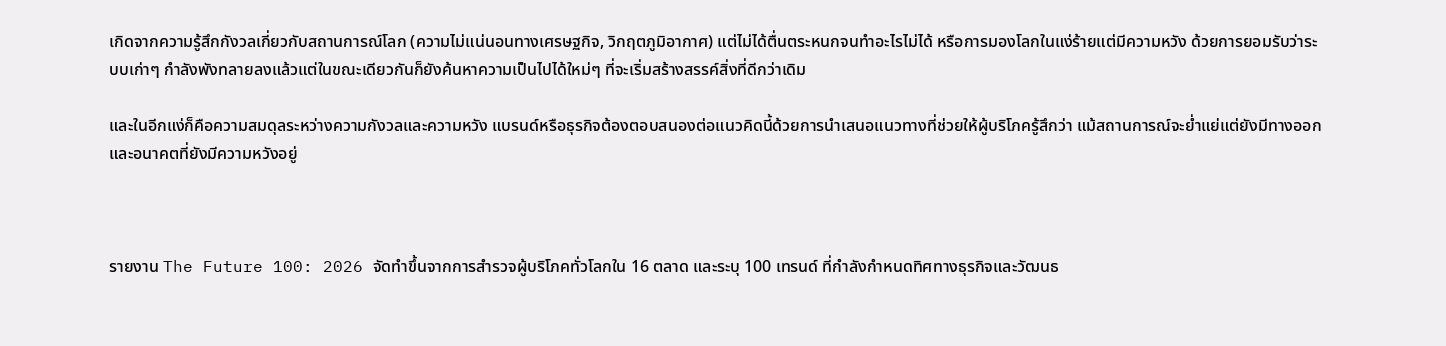เกิดจากความรู้สึกกังวลเกี่ยวกับสถานการณ์โลก (ความไม่แน่นอนทางเศรษฐกิจ, วิกฤตภูมิอากาศ) แต่ไม่ได้ตื่นตระหนกจนทำอะไรไม่ได้ หรือการมองโลกในแง่ร้ายแต่มีความหวัง ด้วยการยอมรับว่าระบบเก่าๆ กำลังพังทลายลงแล้วแต่ในขณะเดียวกันก็ยังค้นหาความเป็นไปได้ใหม่ๆ ที่จะเริ่มสร้างสรรค์สิ่งที่ดีกว่าเดิม

และในอีกแง่ก็คือความสมดุลระหว่างความกังวลและความหวัง แบรนด์หรือธุรกิจต้องตอบสนองต่อแนวคิดนี้ด้วยการนำเสนอแนวทางที่ช่วยให้ผู้บริโภครู้สึกว่า แม้สถานการณ์จะย่ำแย่แต่ยังมีทางออกและอนาคตที่ยังมีความหวังอยู่



รายงาน The Future 100: 2026 จัดทำขึ้นจากการสำรวจผู้บริโภคทั่วโลกใน 16 ตลาด และระบุ 100 เทรนด์ ที่กำลังกำหนดทิศทางธุรกิจและวัฒนธ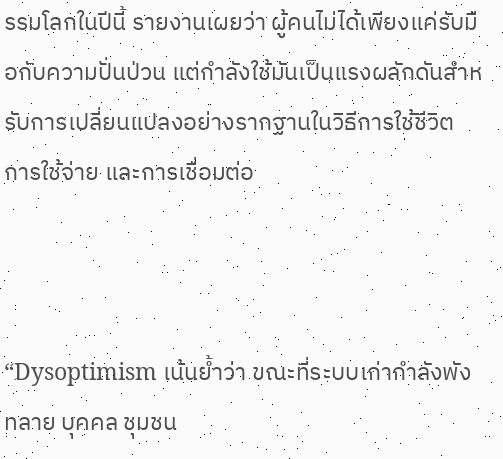รรมโลกในปีนี้ รายงานเผยว่า ผู้คนไม่ได้เพียงแค่รับมือกับความปั่นป่วน แต่กำลังใช้มันเป็นแรงผลักดันสำหรับการเปลี่ยนแปลงอย่างรากฐานในวิธีการใช้ชีวิต การใช้จ่าย และการเชื่อมต่อ



“Dysoptimism เน้นย้ำว่า ขณะที่ระบบเก่ากำลังพังทลาย บุคคล ชุมชน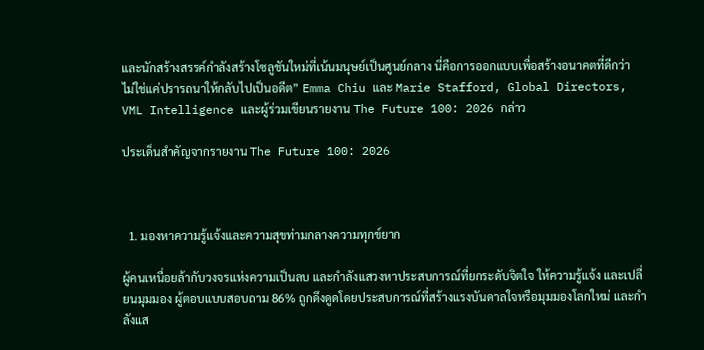และนักสร้างสรรค์กำลังสร้างโซลูชันใหม่ที่เน้นมนุษย์เป็นศูนย์กลาง นี่คือการออกแบบเพื่อสร้างอนาคตที่ดีกว่า ไม่ใช่แค่ปรารถนาให้กลับไปเป็นอดีต” Emma Chiu และ Marie Stafford, Global Directors, VML Intelligence และผู้ร่วมเขียนรายงาน The Future 100: 2026 กล่าว

ประเด็นสำคัญจากรายงาน The Future 100: 2026



  1. มองหาความรู้แจ้งและความสุขท่ามกลางความทุกข์ยาก

ผู้คนเหนื่อยล้ากับวงจรแห่งความเป็นลบ และกำลังแสวงหาประสบการณ์ที่ยกระดับจิตใจ ให้ความรู้แจ้ง และเปลี่ยนมุมมอง ผู้ตอบแบบสอบถาม 86% ถูกดึงดูดโดยประสบการณ์ที่สร้างแรงบันดาลใจหรือมุมมองโลกใหม่ และกำลังแส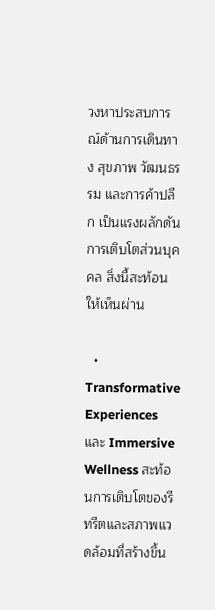วงหาประสบการณ์ด้านการเดินทาง สุขภาพ วัฒนธรรม และการค้าปลีก เป็นแรงผลักดันการเติบโตส่วนบุคคล สิ่งนี้สะท้อนให้เห็นผ่าน

  • Transformative Experiences และ Immersive Wellness สะท้อนการเติบโตของรีทรีตและสภาพแวดล้อมที่สร้างขึ้น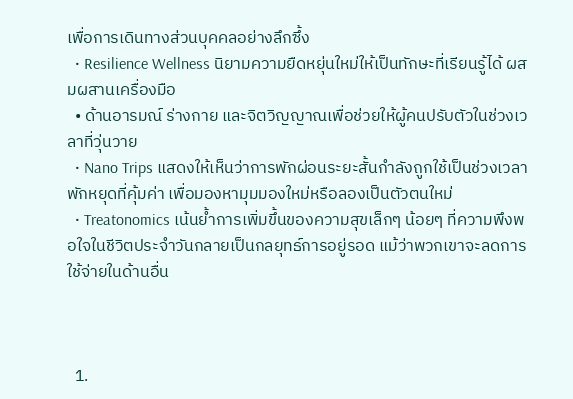เพื่อการเดินทางส่วนบุคคลอย่างลึกซึ้ง
  • Resilience Wellness นิยามความยืดหยุ่นใหม่ให้เป็นทักษะที่เรียนรู้ได้ ผสมผสานเครื่องมือ
  • ด้านอารมณ์ ร่างกาย และจิตวิญญาณเพื่อช่วยให้ผู้คนปรับตัวในช่วงเวลาที่วุ่นวาย
  • Nano Trips แสดงให้เห็นว่าการพักผ่อนระยะสั้นกำลังถูกใช้เป็นช่วงเวลาพักหยุดที่คุ้มค่า เพื่อมองหามุมมองใหม่หรือลองเป็นตัวตนใหม่
  • Treatonomics เน้นย้ำการเพิ่มขึ้นของความสุขเล็กๆ น้อยๆ ที่ความพึงพอใจในชีวิตประจำวันกลายเป็นกลยุทธ์การอยู่รอด แม้ว่าพวกเขาจะลดการใช้จ่ายในด้านอื่น



  1.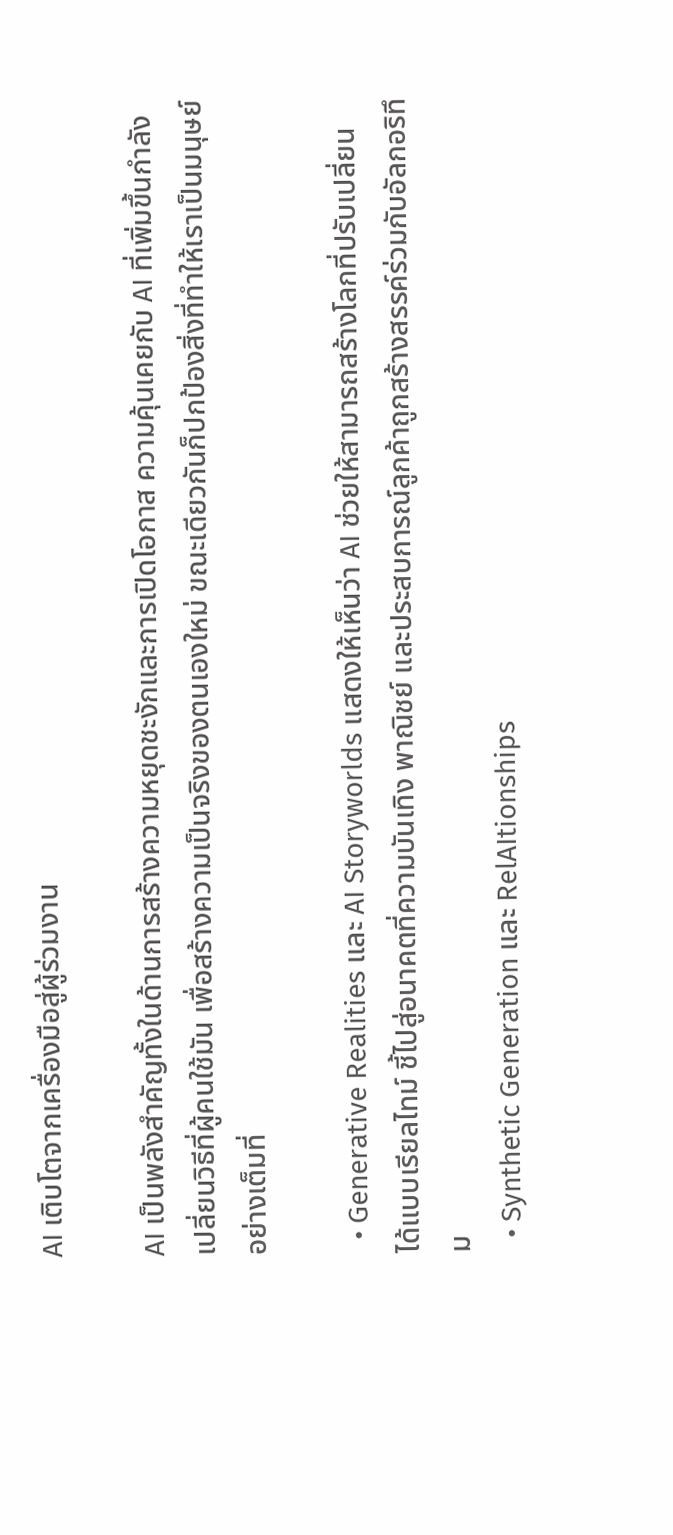AI เติบโตจากเครื่องมือสู่ผู้ร่วมงาน

AI เป็นพลังสำคัญทั้งในด้านการสร้างความหยุดชะงักและการเปิดโอกาส ความคุ้นเคยกับ AI ที่เพิ่มขึ้นกำลังเปลี่ยนวิธีที่ผู้คนใช้มัน เพื่อสร้างความเป็นจริงของตนเองใหม่ ขณะเดียวกันก็ปกป้องสิ่งที่ทำให้เราเป็นมนุษย์อย่างเต็มที่

  • Generative Realities และ AI Storyworlds แสดงให้เห็นว่า AI ช่วยให้สามารถสร้างโลกที่ปรับเปลี่ยนได้แบบเรียลไทม์ ชี้ไปสู่อนาคตที่ความบันเทิง พาณิชย์ และประสบการณ์ลูกค้าถูกสร้างสรรค์ร่วมกับอัลกอริทึม
  • Synthetic Generation และ RelAItionships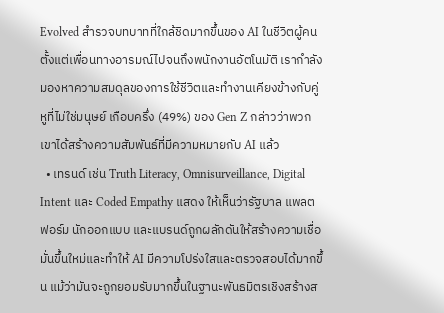Evolved สำรวจบทบาทที่ใกล้ชิดมากขึ้นของ AI ในชีวิตผู้คน ตั้งแต่เพื่อนทางอารมณ์ไปจนถึงพนักงานอัตโนมัติ เรากำลังมองหาความสมดุลของการใช้ชีวิตและทำงานเคียงข้างกับคู่หูที่ไม่ใช่มนุษย์ เกือบครึ่ง (49%) ของ Gen Z กล่าวว่าพวกเขาได้สร้างความสัมพันธ์ที่มีความหมายกับ AI แล้ว
  • เทรนด์ เช่น Truth Literacy, Omnisurveillance, Digital Intent และ Coded Empathy แสดง ให้เห็นว่ารัฐบาล แพลตฟอร์ม นักออกแบบ และแบรนด์ถูกผลักดันให้สร้างความเชื่อมั่นขึ้นใหม่และทำให้ AI มีความโปร่งใสและตรวจสอบได้มากขึ้น แม้ว่ามันจะถูกยอมรับมากขึ้นในฐานะพันธมิตรเชิงสร้างส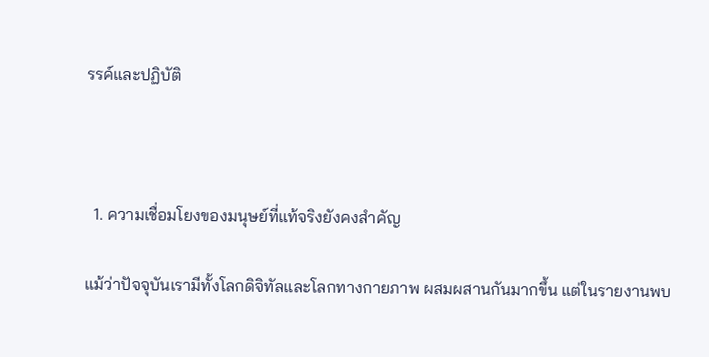รรค์และปฏิบัติ



  1. ความเชื่อมโยงของมนุษย์ที่แท้จริงยังคงสำคัญ

แม้ว่าปัจจุบันเรามีทั้งโลกดิจิทัลและโลกทางกายภาพ ผสมผสานกันมากขึ้น แต่ในรายงานพบ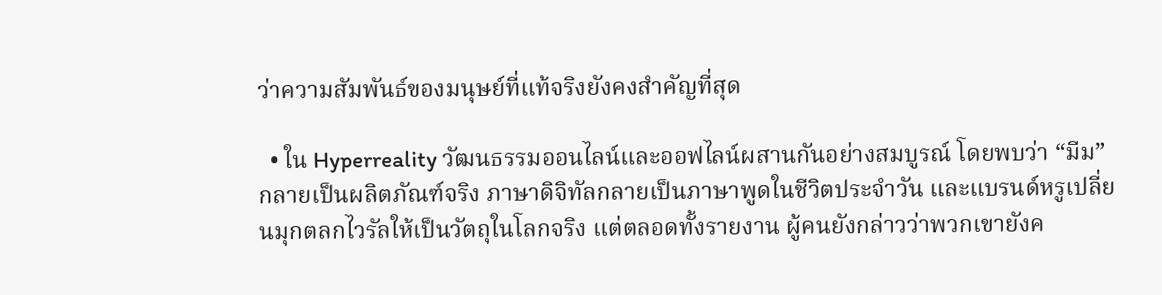ว่าความสัมพันธ์ของมนุษย์ที่แท้จริงยังคงสำคัญที่สุด

  • ใน Hyperreality วัฒนธรรมออนไลน์และออฟไลน์ผสานกันอย่างสมบูรณ์ โดยพบว่า “มีม” กลายเป็นผลิตภัณฑ์จริง ภาษาดิจิทัลกลายเป็นภาษาพูดในชีวิตประจำวัน และแบรนด์หรูเปลี่ยนมุกตลกไวรัลให้เป็นวัตถุในโลกจริง แต่ตลอดทั้งรายงาน ผู้คนยังกล่าวว่าพวกเขายังค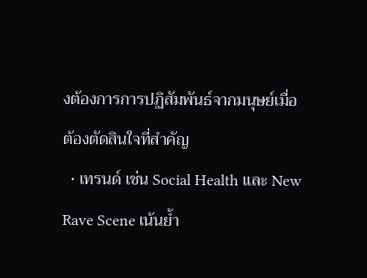งต้องการการปฏิสัมพันธ์จากมนุษย์เมื่อต้องตัดสินใจที่สำคัญ
  • เทรนด์ เช่น Social Health และ New Rave Scene เน้นย้ำ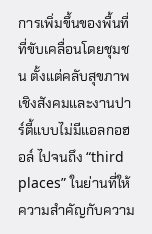การเพิ่มขึ้นของพื้นที่ที่ขับเคลื่อนโดยชุมชน ตั้งแต่คลับสุขภาพเชิงสังคมและงานปาร์ตี้แบบไม่มีแอลกอฮอล์ ไปจนถึง “third places” ในย่านที่ให้ความสำคัญกับความ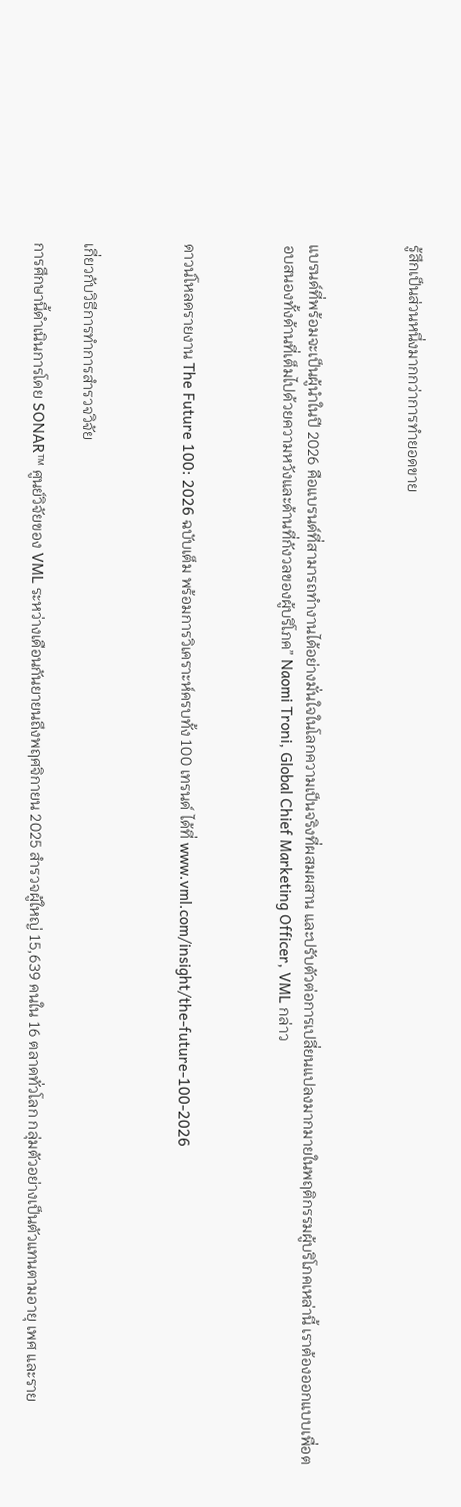รู้สึกเป็นส่วนหนึ่งมากกว่าการทำยอดขาย



แบรนด์ที่พร้อมจะเป็นผู้นำในปี 2026 คือแบรนด์ที่สามารถทำงานได้อย่างมั่นใจในโลกความเป็นจริงที่ผสมผสาน และปรับตัวต่อการเปลี่ยนแปลงมากมายในพฤติกรรมผู้บริโภคเหล่านี้ เราต้องออกแบบเพื่อตอบสนองทั้งด้านที่เต็มไปด้วยความหวังและด้านที่กังวลของผู้บริโภค” Naomi Troni, Global Chief Marketing Officer, VML กล่าว



ดาวน์โหลดรายงาน The Future 100: 2026 ฉบับเต็ม พร้อมการวิเคราะห์ครบทั้ง 100 เทรนด์ ได้ที่ www.vml.com/insight/the-future-100-2026



เกี่ยวกับวิธีการทำการสำรวจวิจัย

การศึกษานี้ดำเนินการโดย SONAR™ ศูนย์วิจัยของ VML ระหว่างเดือนกันยายนถึงพฤศจิกายน 2025 สำรวจผู้ใหญ่ 15,639 คนใน 16 ตลาดทั่วโลก กลุ่มตัวอย่างเป็นตัวแทนตามอายุ เพศ และราย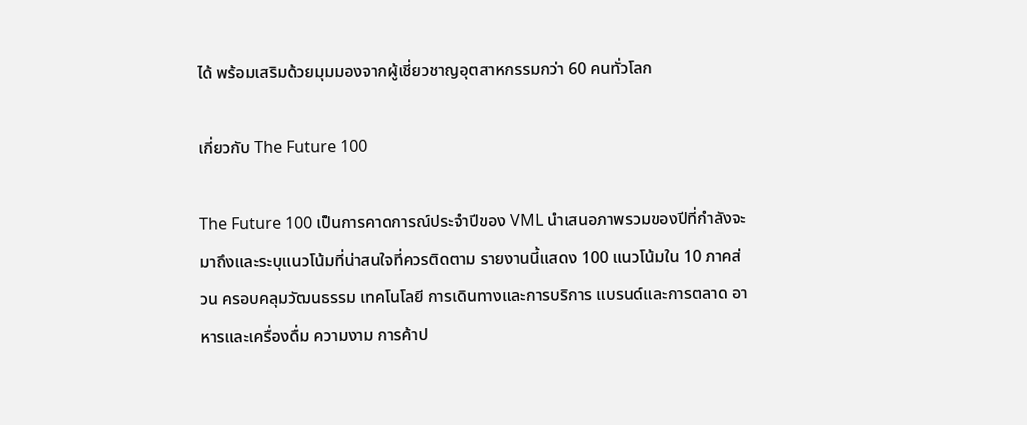ได้ พร้อมเสริมด้วยมุมมองจากผู้เชี่ยวชาญอุตสาหกรรมกว่า 60 คนทั่วโลก

เกี่ยวกับ The Future 100

The Future 100 เป็นการคาดการณ์ประจำปีของ VML นำเสนอภาพรวมของปีที่กำลังจะมาถึงและระบุแนวโน้มที่น่าสนใจที่ควรติดตาม รายงานนี้แสดง 100 แนวโน้มใน 10 ภาคส่วน ครอบคลุมวัฒนธรรม เทคโนโลยี การเดินทางและการบริการ แบรนด์และการตลาด อาหารและเครื่องดื่ม ความงาม การค้าป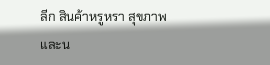ลีก สินค้าหรูหรา สุขภาพ และน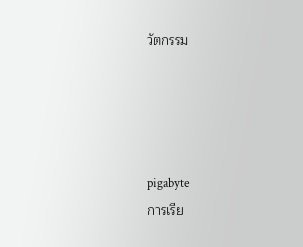วัตกรรม




pigabyte
การเรีย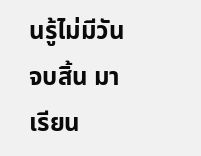นรู้ไม่มีวันจบสิ้น มาเรียน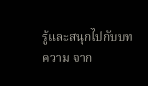รู้และสนุกไปกับบทความ จาก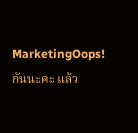MarketingOops! กันนะคะ แล้ว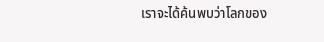เราจะได้ค้นพบว่าโลกของ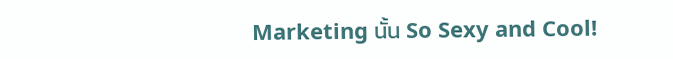Marketing นั้น So Sexy and Cool!